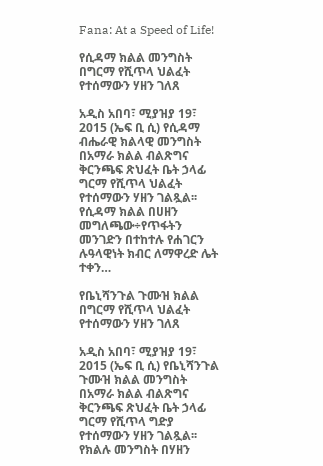Fana: At a Speed of Life!

የሲዳማ ክልል መንግስት በግርማ የሺጥላ ህልፈት የተሰማውን ሃዘን ገለጸ

አዲስ አበባ፣ ሚያዝያ 19፣ 2015 (ኤፍ ቢ ሲ) የሲዳማ ብሔራዊ ክልላዊ መንግስት በአማራ ክልል ብልጽግና ቅርንጫፍ ጽህፈት ቤት ኃላፊ ግርማ የሺጥላ ህልፈት የተሰማውን ሃዘን ገልጿል፡፡ የሲዳማ ክልል በሀዘን መግለጫው÷የጥፋትን መንገድን በተከተሉ የሐገርን ሉዓላዊነት ክብር ለማዋረድ ሌት ተቀን…

የቤኒሻንጉል ጉሙዝ ክልል በግርማ የሺጥላ ህልፈት የተሰማውን ሃዘን ገለጸ

አዲስ አበባ፣ ሚያዝያ 19፣ 2015 (ኤፍ ቢ ሲ) የቤኒሻንጉል ጉሙዝ ክልል መንግስት በአማራ ክልል ብልጽግና ቅርንጫፍ ጽህፈት ቤት ኃላፊ ግርማ የሺጥላ ግድያ የተሰማውን ሃዘን ገልጿል፡፡ የክልሉ መንግስት በሃዘን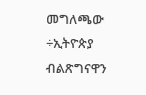መግለጫው ÷ኢትዮጵያ ብልጽግናዋን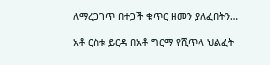ለማረጋገጥ በተጋች ቁጥር ዘመን ያለፈበትን…

አቶ ርስቱ ይርዳ በአቶ ግርማ የሺጥላ ህልፈት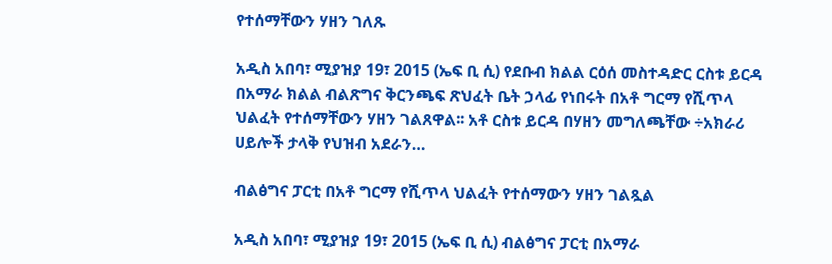የተሰማቸውን ሃዘን ገለጹ

አዲስ አበባ፣ ሚያዝያ 19፣ 2015 (ኤፍ ቢ ሲ) የደቡብ ክልል ርዕሰ መስተዳድር ርስቱ ይርዳ በአማራ ክልል ብልጽግና ቅርንጫፍ ጽህፈት ቤት ኃላፊ የነበሩት በአቶ ግርማ የሺጥላ ህልፈት የተሰማቸውን ሃዘን ገልጸዋል፡፡ አቶ ርስቱ ይርዳ በሃዘን መግለጫቸው ÷አክራሪ ሀይሎች ታላቅ የህዝብ አደራን…

ብልፅግና ፓርቲ በአቶ ግርማ የሺጥላ ህልፈት የተሰማውን ሃዘን ገልጿል

አዲስ አበባ፣ ሚያዝያ 19፣ 2015 (ኤፍ ቢ ሲ) ብልፅግና ፓርቲ በአማራ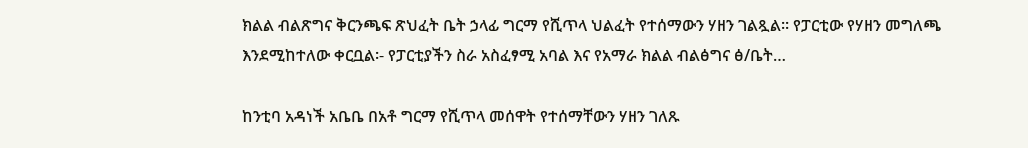ክልል ብልጽግና ቅርንጫፍ ጽህፈት ቤት ኃላፊ ግርማ የሺጥላ ህልፈት የተሰማውን ሃዘን ገልጿል፡፡ የፓርቲው የሃዘን መግለጫ እንደሚከተለው ቀርቧል፡- የፓርቲያችን ስራ አስፈፃሚ አባል እና የአማራ ክልል ብልፅግና ፅ/ቤት…

ከንቲባ አዳነች አቤቤ በአቶ ግርማ የሺጥላ መሰዋት የተሰማቸውን ሃዘን ገለጹ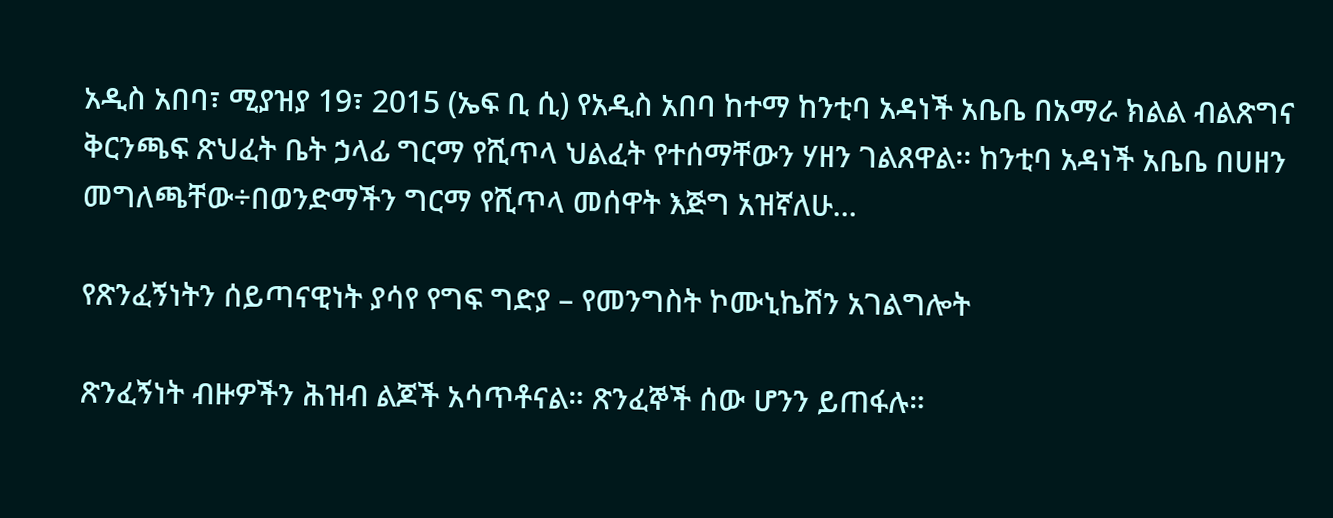አዲስ አበባ፣ ሚያዝያ 19፣ 2015 (ኤፍ ቢ ሲ) የአዲስ አበባ ከተማ ከንቲባ አዳነች አቤቤ በአማራ ክልል ብልጽግና ቅርንጫፍ ጽህፈት ቤት ኃላፊ ግርማ የሺጥላ ህልፈት የተሰማቸውን ሃዘን ገልጸዋል፡፡ ከንቲባ አዳነች አቤቤ በሀዘን መግለጫቸው÷በወንድማችን ግርማ የሺጥላ መሰዋት እጅግ አዝኛለሁ…

የጽንፈኝነትን ሰይጣናዊነት ያሳየ የግፍ ግድያ – የመንግስት ኮሙኒኬሽን አገልግሎት

ጽንፈኝነት ብዙዎችን ሕዝብ ልጆች አሳጥቶናል። ጽንፈኞች ሰው ሆንን ይጠፋሉ።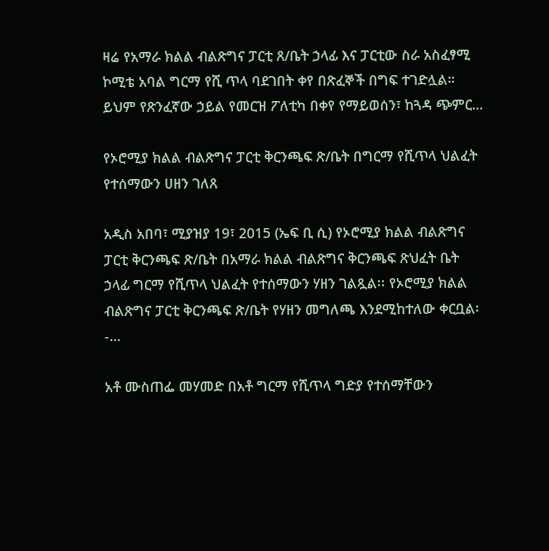ዛሬ የአማራ ክልል ብልጽግና ፓርቲ ጸ/ቤት ኃላፊ እና ፓርቲው ስራ አስፈፃሚ ኮሚቴ አባል ግርማ የሺ ጥላ ባደገበት ቀየ በጽፈኞች በግፍ ተገድሏል። ይህም የጽንፈኛው ኃይል የመርዝ ፖለቲካ በቀየ የማይወሰን፣ ከጓዳ ጭምር…

የኦሮሚያ ክልል ብልጽግና ፓርቲ ቅርንጫፍ ጽ/ቤት በግርማ የሺጥላ ህልፈት የተሰማውን ሀዘን ገለጸ

አዲስ አበባ፣ ሚያዝያ 19፣ 2015 (ኤፍ ቢ ሲ) የኦሮሚያ ክልል ብልጽግና ፓርቲ ቅርንጫፍ ጽ/ቤት በአማራ ክልል ብልጽግና ቅርንጫፍ ጽህፈት ቤት ኃላፊ ግርማ የሺጥላ ህልፈት የተሰማውን ሃዘን ገልጿል፡፡ የኦሮሚያ ክልል ብልጽግና ፓርቲ ቅርንጫፍ ጽ/ቤት የሃዘን መግለጫ እንደሚከተለው ቀርቧል፡-…

አቶ ሙስጠፌ መሃመድ በአቶ ግርማ የሺጥላ ግድያ የተሰማቸውን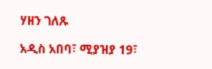ሃዘን ገለጹ

አዲስ አበባ፣ ሚያዝያ 19፣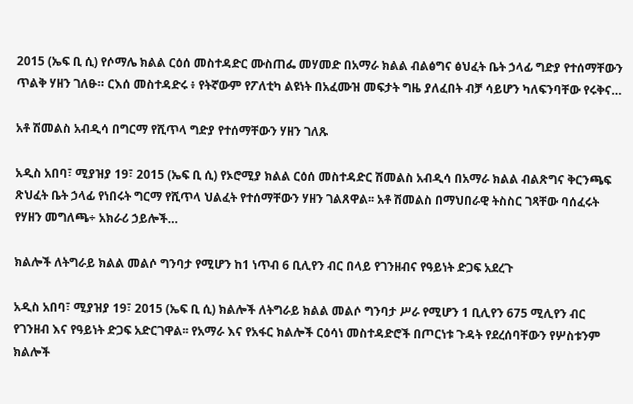2015 (ኤፍ ቢ ሲ) የሶማሌ ክልል ርዕሰ መስተዳድር ሙስጠፌ መሃመድ በአማራ ክልል ብልፅግና ፅህፈት ቤት ኃላፊ ግድያ የተሰማቸውን ጥልቅ ሃዘን ገለፁ። ርእሰ መስተዳድሩ ፥ የትኛውም የፖለቲካ ልዩነት በአፈሙዝ መፍታት ግዜ ያለፈበት ብቻ ሳይሆን ካለፍንባቸው የሩቅና…

አቶ ሽመልስ አብዲሳ በግርማ የሺጥላ ግድያ የተሰማቸውን ሃዘን ገለጹ

አዲስ አበባ፣ ሚያዝያ 19፣ 2015 (ኤፍ ቢ ሲ) የኦሮሚያ ክልል ርዕሰ መስተዳድር ሽመልስ አብዲሳ በአማራ ክልል ብልጽግና ቅርንጫፍ ጽህፈት ቤት ኃላፊ የነበሩት ግርማ የሺጥላ ህልፈት የተሰማቸውን ሃዘን ገልጸዋል፡፡ አቶ ሽመልስ በማህበራዊ ትስስር ገጻቸው ባሰፈሩት የሃዘን መግለጫ÷ አክራሪ ኃይሎች…

ክልሎች ለትግራይ ክልል መልሶ ግንባታ የሚሆን ከ1 ነጥብ 6 ቢሊየን ብር በላይ የገንዘብና የዓይነት ድጋፍ አደረጉ

አዲስ አበባ፣ ሚያዝያ 19፣ 2015 (ኤፍ ቢ ሲ) ክልሎች ለትግራይ ክልል መልሶ ግንባታ ሥራ የሚሆን 1 ቢሊየን 675 ሚሊየን ብር የገንዘብ እና የዓይነት ድጋፍ አድርገዋል፡፡ የአማራ እና የአፋር ክልሎች ርዕሳነ መስተዳድሮች በጦርነቱ ጉዳት የደረሰባቸውን የሦስቱንም ክልሎች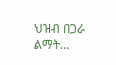ህዝብ በጋራ ልማት…